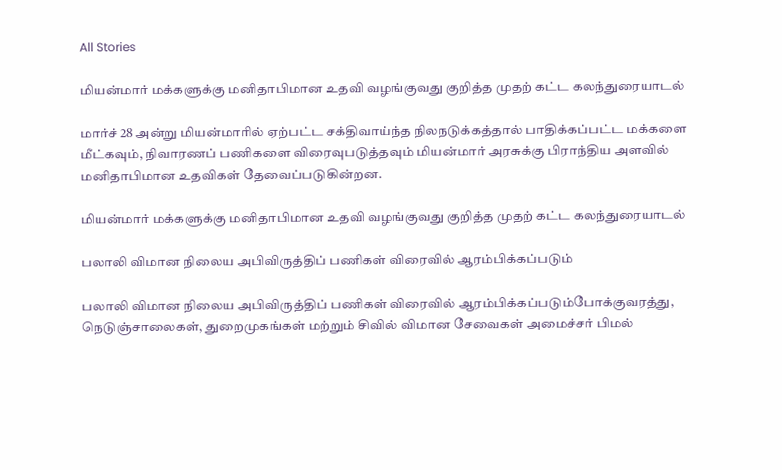All Stories

மியன்மார் மக்களுக்கு மனிதாபிமான உதவி வழங்குவது குறித்த முதற் கட்ட கலந்துரையாடல்

மார்ச் 28 அன்று மியன்மாரில் ஏற்பட்ட சக்திவாய்ந்த நிலநடுக்கத்தால் பாதிக்கப்பட்ட மக்களை மீட்கவும், நிவாரணப் பணிகளை விரைவுபடுத்தவும் மியன்மார் அரசுக்கு பிராந்திய அளவில் மனிதாபிமான உதவிகள் தேவைப்படுகின்றன.

மியன்மார் மக்களுக்கு மனிதாபிமான உதவி வழங்குவது குறித்த முதற் கட்ட கலந்துரையாடல்

பலாலி விமான நிலைய அபிவிருத்திப் பணிகள் விரைவில் ஆரம்பிக்கப்படும்

பலாலி விமான நிலைய அபிவிருத்திப் பணிகள் விரைவில் ஆரம்பிக்கப்படும்போக்குவரத்து, நெடுஞ்சாலைகள், துறைமுகங்கள் மற்றும் சிவில் விமான சேவைகள் அமைச்சர் பிமல்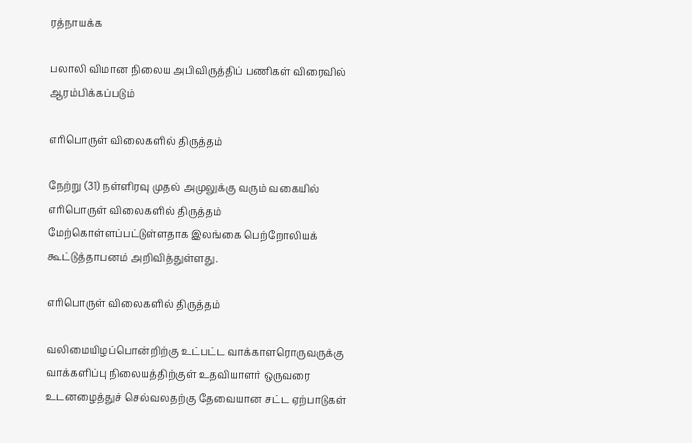ரத்நாயக்க

பலாலி விமான நிலைய அபிவிருத்திப் பணிகள் விரைவில் ஆரம்பிக்கப்படும்

எரிபொருள் விலைகளில் திருத்தம்

நேற்று (31) நள்ளிரவு முதல் அமுலுக்கு வரும் வகையில் எரிபொருள் விலைகளில் திருத்தம் மேற்கொள்ளப்பட்டுள்ளதாக இலங்கை பெற்றோலியக் கூட்டுத்தாபனம் அறிவித்துள்ளது.

எரிபொருள் விலைகளில் திருத்தம்

வலிமையிழப்பொன்றிற்கு உட்பட்ட வாக்காளரொருவருக்கு வாக்களிப்பு நிலையத்திற்குள் உதவியாளர் ஒருவரை உடனழைத்துச் செல்வலதற்கு தேவையான சட்ட ஏற்பாடுகள்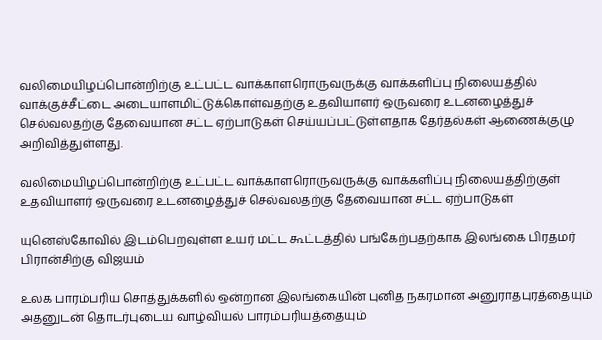வலிமையிழப்பொன்றிற்கு உட்பட்ட வாக்காளரொருவருக்கு வாக்களிப்பு நிலையத்தில் வாக்குச்சீட்டை அடையாளமிட்டுக்கொள்வதற்கு உதவியாளர் ஒருவரை உடனழைத்துச் செல்வலதற்கு தேவையான சட்ட ஏற்பாடுகள் செய்யப்பட்டுள்ளதாக தேர்தல்கள் ஆணைக்குழு அறிவித்துள்ளது.

வலிமையிழப்பொன்றிற்கு உட்பட்ட வாக்காளரொருவருக்கு வாக்களிப்பு நிலையத்திற்குள் உதவியாளர் ஒருவரை உடனழைத்துச் செல்வலதற்கு தேவையான சட்ட ஏற்பாடுகள்

யுனெஸ்கோவில் இடம்பெறவுள்ள உயர் மட்ட கூட்டத்தில் பங்கேற்பதற்காக இலங்கை பிரதமர் பிரான்சிற்கு விஜயம்

உலக பாரம்பரிய சொத்துக்களில் ஒன்றான இலங்கையின் புனித நகரமான அனுராதபுரத்தையும் அதனுடன் தொடர்புடைய வாழ்வியல் பாரம்பரியத்தையும்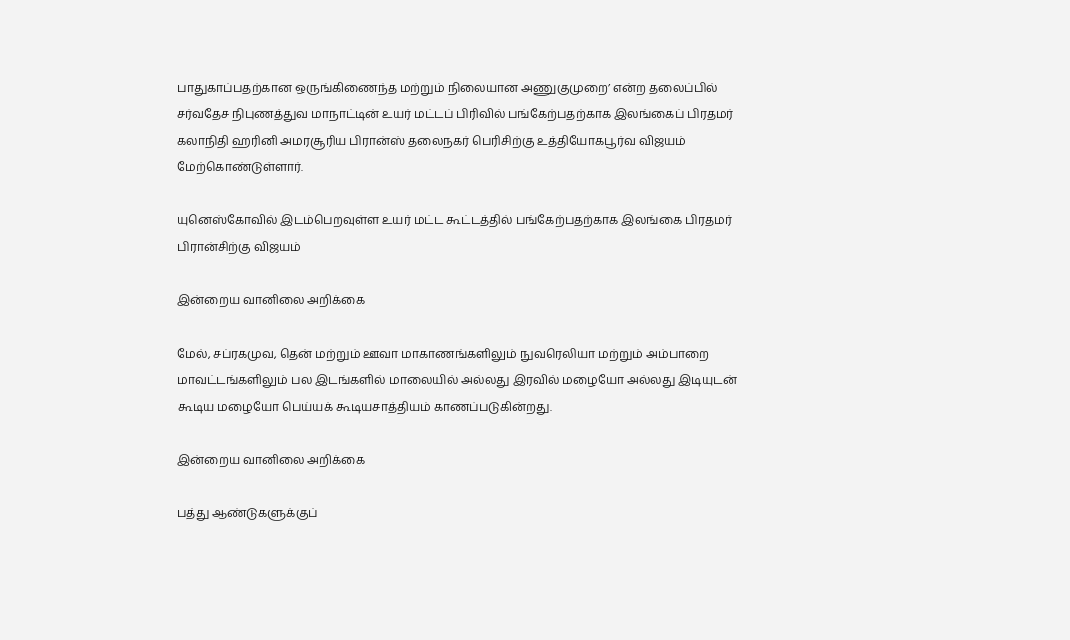பாதுகாப்பதற்கான ஒருங்கிணைந்த மற்றும் நிலையான அணுகுமுறை’ என்ற தலைப்பில் சர்வதேச நிபுணத்துவ மாநாட்டின் உயர் மட்டப் பிரிவில் பங்கேற்பதற்காக இலங்கைப் பிரதமர் கலாநிதி ஹரினி அமரசூரிய பிரான்ஸ் தலைநகர் பெரிசிற்கு உத்தியோகபூர்வ விஜயம் மேற்கொண்டுள்ளார்.

யுனெஸ்கோவில் இடம்பெறவுள்ள உயர் மட்ட கூட்டத்தில் பங்கேற்பதற்காக இலங்கை பிரதமர் பிரான்சிற்கு விஜயம்

இன்றைய வானிலை அறிக்கை

மேல், சப்ரகமுவ, தென் மற்றும் ஊவா மாகாணங்களிலும் நுவரெலியா மற்றும் அம்பாறை மாவட்டங்களிலும் பல இடங்களில் மாலையில் அல்லது இரவில் மழையோ அல்லது இடியுடன் கூடிய மழையோ பெய்யக் கூடியசாத்தியம் காணப்படுகின்றது.

இன்றைய வானிலை அறிக்கை

பத்து ஆண்டுகளுக்குப்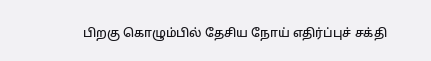பிறகு கொழும்பில் தேசிய நோய் எதிர்ப்புச் சக்தி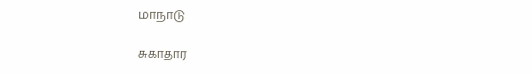மாநாடு

சுகாதார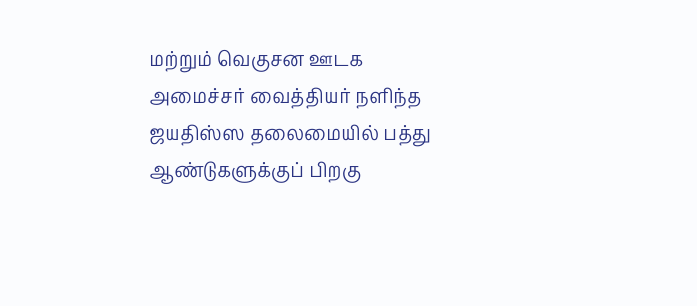மற்றும் வெகுசன ஊடக அமைச்சர் வைத்தியர் நளிந்த ஜயதிஸ்ஸ தலைமையில் பத்து ஆண்டுகளுக்குப் பிறகு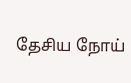தேசிய நோய்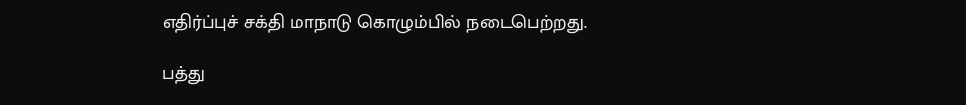எதிர்ப்புச் சக்தி மாநாடு கொழும்பில் நடைபெற்றது.

பத்து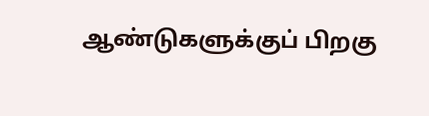ஆண்டுகளுக்குப் பிறகு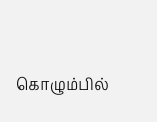கொழும்பில்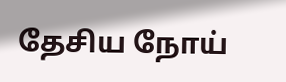தேசிய நோய்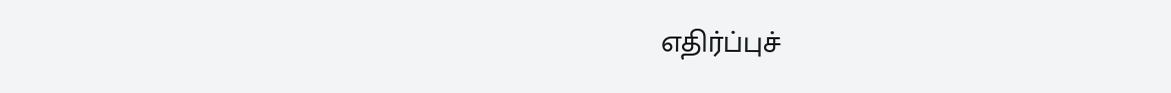எதிர்ப்புச்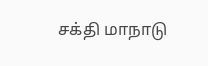சக்தி மாநாடு